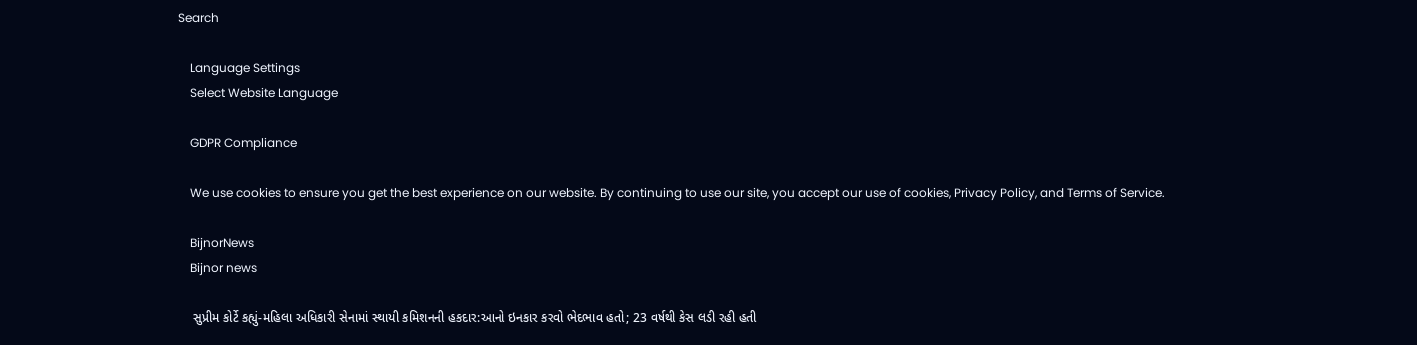Search

    Language Settings
    Select Website Language

    GDPR Compliance

    We use cookies to ensure you get the best experience on our website. By continuing to use our site, you accept our use of cookies, Privacy Policy, and Terms of Service.

    BijnorNews
    Bijnor news

    સુપ્રીમ કોર્ટે કહ્યું-મહિલા અધિકારી સેનામાં સ્થાયી કમિશનની હકદાર:આનો ઇનકાર કરવો ભેદભાવ હતો; 23 વર્ષથી કેસ લડી રહી હતી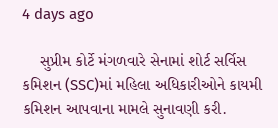4 days ago

    સુપ્રીમ કોર્ટે મંગળવારે સેનામાં શોર્ટ સર્વિસ કમિશન (SSC)માં મહિલા અધિકારીઓને કાયમી કમિશન આપવાના મામલે સુનાવણી કરી.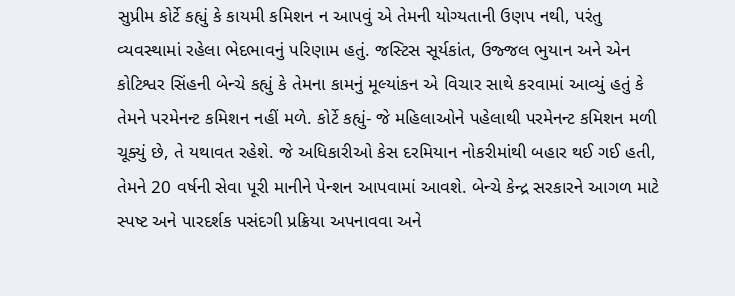સુપ્રીમ કોર્ટે કહ્યું કે કાયમી કમિશન ન આપવું એ તેમની યોગ્યતાની ઉણપ નથી, પરંતુ વ્યવસ્થામાં રહેલા ભેદભાવનું પરિણામ હતું. જસ્ટિસ સૂર્યકાંત, ઉજ્જલ ભુયાન અને એન કોટિશ્વર સિંહની બેન્ચે કહ્યું કે તેમના કામનું મૂલ્યાંકન એ વિચાર સાથે કરવામાં આવ્યું હતું કે તેમને પરમેનન્ટ કમિશન નહીં મળે. કોર્ટે કહ્યું- જે મહિલાઓને પહેલાથી પરમેનન્ટ કમિશન મળી ચૂક્યું છે, તે યથાવત રહેશે. જે અધિકારીઓ કેસ દરમિયાન નોકરીમાંથી બહાર થઈ ગઈ હતી, તેમને 20 વર્ષની સેવા પૂરી માનીને પેન્શન આપવામાં આવશે. બેન્ચે કેન્દ્ર સરકારને આગળ માટે સ્પષ્ટ અને પારદર્શક પસંદગી પ્રક્રિયા અપનાવવા અને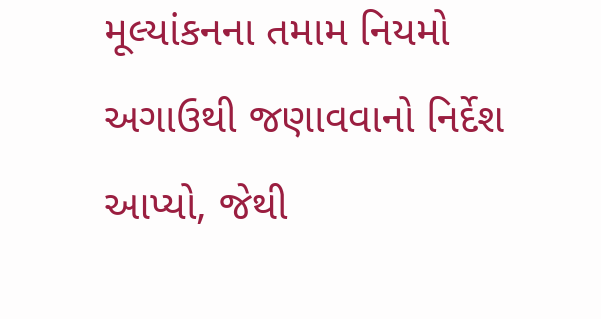મૂલ્યાંકનના તમામ નિયમો અગાઉથી જણાવવાનો નિર્દેશ આપ્યો, જેથી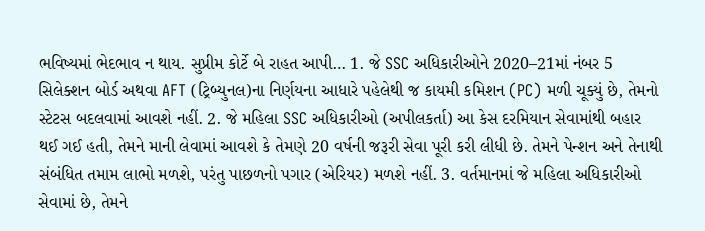ભવિષ્યમાં ભેદભાવ ન થાય. સુપ્રીમ કોર્ટે બે રાહત આપી… 1. જે SSC અધિકારીઓને 2020–21માં નંબર 5 સિલેક્શન બોર્ડ અથવા AFT (ટ્રિબ્યુનલ)ના નિર્ણયના આધારે પહેલેથી જ કાયમી કમિશન (PC) મળી ચૂક્યું છે, તેમનો સ્ટેટસ બદલવામાં આવશે નહીં. 2. જે મહિલા SSC અધિકારીઓ (અપીલકર્તા) આ કેસ દરમિયાન સેવામાંથી બહાર થઈ ગઈ હતી, તેમને માની લેવામાં આવશે કે તેમણે 20 વર્ષની જરૂરી સેવા પૂરી કરી લીધી છે. તેમને પેન્શન અને તેનાથી સંબંધિત તમામ લાભો મળશે, પરંતુ પાછળનો પગાર (એરિયર) મળશે નહીં. 3. વર્તમાનમાં જે મહિલા અધિકારીઓ સેવામાં છે, તેમને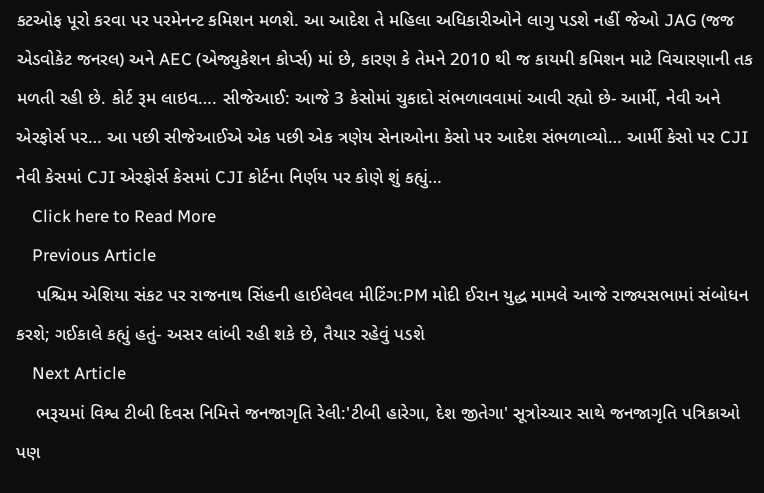કટઓફ પૂરો કરવા પર પરમેનન્ટ કમિશન મળશે. આ આદેશ તે મહિલા અધિકારીઓને લાગુ પડશે નહીં જેઓ JAG (જજ એડવોકેટ જનરલ) અને AEC (એજ્યુકેશન કોર્પ્સ) માં છે, કારણ કે તેમને 2010 થી જ કાયમી કમિશન માટે વિચારણાની તક મળતી રહી છે. કોર્ટ રૂમ લાઇવ…. સીજેઆઈ: આજે 3 કેસોમાં ચુકાદો સંભળાવવામાં આવી રહ્યો છે- આર્મી, નેવી અને એરફોર્સ પર… આ પછી સીજેઆઈએ એક પછી એક ત્રણેય સેનાઓના કેસો પર આદેશ સંભળાવ્યો… આર્મી કેસો પર CJI નેવી કેસમાં CJI એરફોર્સ કેસમાં CJI કોર્ટના નિર્ણય પર કોણે શું કહ્યું…
    Click here to Read More
    Previous Article
    પશ્ચિમ એશિયા સંકટ પર રાજનાથ સિંહની હાઈલેવલ મીટિંગ:PM મોદી ઈરાન યુદ્ધ મામલે આજે રાજ્યસભામાં સંબોધન કરશે; ગઈકાલે કહ્યું હતું- અસર લાંબી રહી શકે છે, તૈયાર રહેવું પડશે
    Next Article
    ભરૂચમાં વિશ્વ ટીબી દિવસ નિમિત્તે જનજાગૃતિ રેલી:'ટીબી હારેગા, દેશ જીતેગા' સૂત્રોચ્ચાર સાથે જનજાગૃતિ પત્રિકાઓ પણ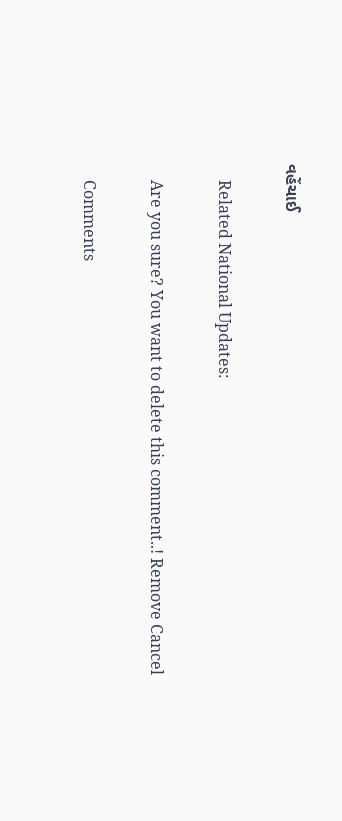વહેંચાઈ

    Related National Updates:

    Are you sure? You want to delete this comment..! Remove Cancel

    Comments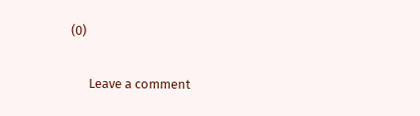(0)

      Leave a comment